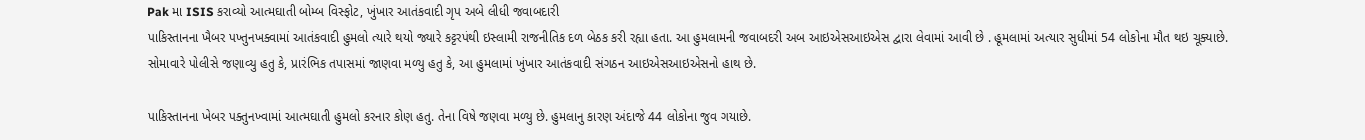Pak મા ISIS કરાવ્યો આત્મઘાતી બોમ્બ વિસ્ફોટ, ખુંખાર આતંકવાદી ગૃપ અબે લીધી જવાબદારી
પાકિસ્તાનના ખૈબર પખ્તુનખક્વામાં આતંકવાદી હુમલો ત્યારે થયો જ્યારે કટ્ટરપંથી ઇસ્લામી રાજનીતિક દળ બેઠક કરી રહ્યા હતા. આ હુમલામની જવાબદરી અબ આઇએસઆઇએસ દ્વારા લેવામાં આવી છે . હૂમલામાં અત્યાર સુધીમાં 54 લોકોના મૌત થઇ ચૂક્યાછે. સોમાવારે પોલીસે જણાવ્યુ હતુ કે, પ્રારંભિક તપાસમાં જાણવા મળ્યુ હતુ કે, આ હુમલામાં ખુંખાર આતંકવાદી સંગઠન આઇએસઆઇએસનો હાથ છે.

પાકિસ્તાનના ખેબર પક્તુનખ્વામાં આત્મઘાતી હુમલો કરનાર કોણ હતુ. તેના વિષે જણવા મળ્યુ છે. હુમલાનુ કારણ અંદાજે 44 લોકોના જુવ ગયાછે.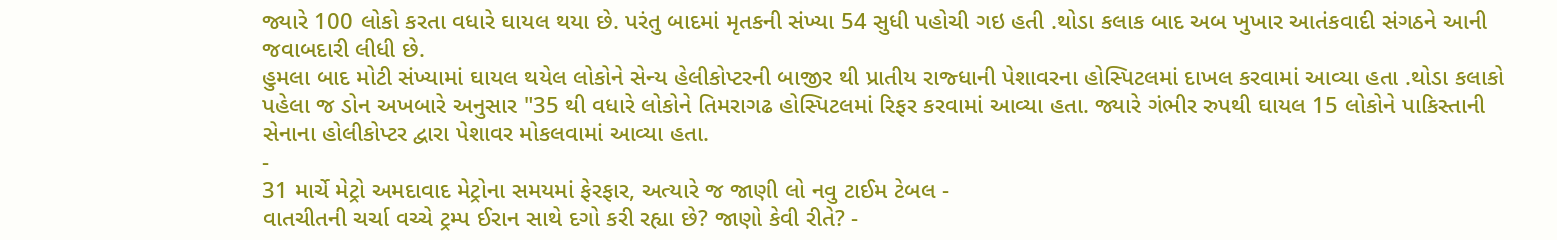જ્યારે 100 લોકો કરતા વધારે ઘાયલ થયા છે. પરંતુ બાદમાં મૃતકની સંખ્યા 54 સુધી પહોચી ગઇ હતી .થોડા કલાક બાદ અબ ખુખાર આતંકવાદી સંગઠને આની જવાબદારી લીધી છે.
હુમલા બાદ મોટી સંખ્યામાં ઘાયલ થયેલ લોકોને સેન્ય હેલીકોપ્ટરની બાજીર થી પ્રાતીય રાજ્ધાની પેશાવરના હોસ્પિટલમાં દાખલ કરવામાં આવ્યા હતા .થોડા કલાકો પહેલા જ ડોન અખબારે અનુસાર "35 થી વધારે લોકોને તિમરાગઢ હોસ્પિટલમાં રિફર કરવામાં આવ્યા હતા. જ્યારે ગંભીર રુપથી ઘાયલ 15 લોકોને પાકિસ્તાની સેનાના હોલીકોપ્ટર દ્વારા પેશાવર મોકલવામાં આવ્યા હતા.
-
31 માર્ચે મેટ્રો અમદાવાદ મેટ્રોના સમયમાં ફેરફાર, અત્યારે જ જાણી લો નવુ ટાઈમ ટેબલ -
વાતચીતની ચર્ચા વચ્ચે ટ્રમ્પ ઈરાન સાથે દગો કરી રહ્યા છે? જાણો કેવી રીતે? -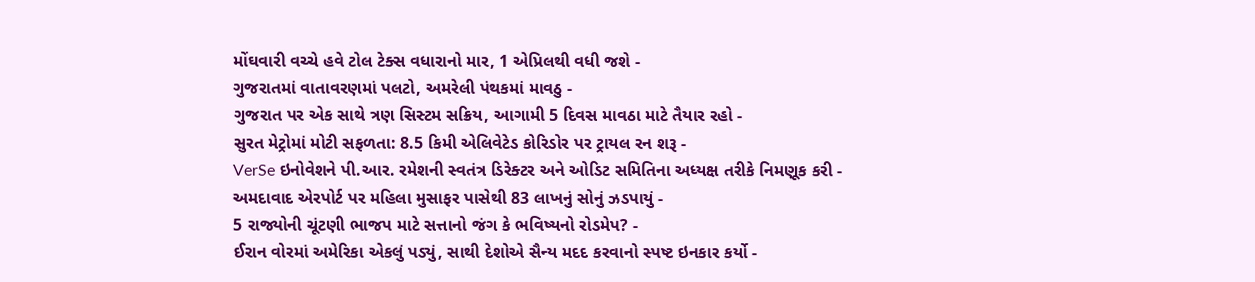મોંઘવારી વચ્ચે હવે ટોલ ટેક્સ વધારાનો માર, 1 એપ્રિલથી વધી જશે -
ગુજરાતમાં વાતાવરણમાં પલટો, અમરેલી પંથકમાં માવઠુ -
ગુજરાત પર એક સાથે ત્રણ સિસ્ટમ સક્રિય, આગામી 5 દિવસ માવઠા માટે તૈયાર રહો -
સુરત મેટ્રોમાં મોટી સફળતા: 8.5 કિમી એલિવેટેડ કોરિડોર પર ટ્રાયલ રન શરૂ -
VerSe ઇનોવેશને પી.આર. રમેશની સ્વતંત્ર ડિરેક્ટર અને ઓડિટ સમિતિના અધ્યક્ષ તરીકે નિમણૂક કરી -
અમદાવાદ એરપોર્ટ પર મહિલા મુસાફર પાસેથી 83 લાખનું સોનું ઝડપાયું -
5 રાજ્યોની ચૂંટણી ભાજપ માટે સત્તાનો જંગ કે ભવિષ્યનો રોડમેપ? -
ઈરાન વોરમાં અમેરિકા એકલું પડ્યું, સાથી દેશોએ સૈન્ય મદદ કરવાનો સ્પષ્ટ ઇનકાર કર્યો -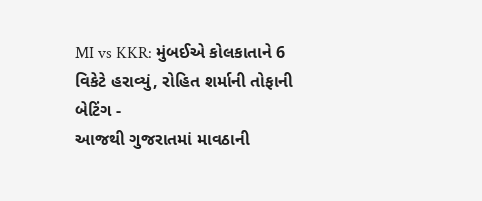MI vs KKR: મુંબઈએ કોલકાતાને 6 વિકેટે હરાવ્યું, રોહિત શર્માની તોફાની બેટિંગ -
આજથી ગુજરાતમાં માવઠાની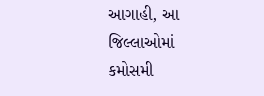આગાહી, આ જિલ્લાઓમાં કમોસમી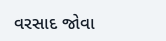વરસાદ જોવા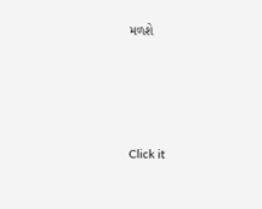મળશે






Click it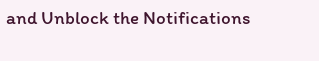and Unblock the Notifications